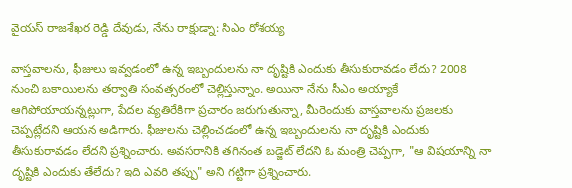వైయస్ రాజశేఖర రెడ్డి దేవుడు, నేను రాక్షుడ్నా: సిఎం రోశయ్య

వాస్తవాలను, ఫీజులు ఇవ్వడంలో ఉన్న ఇబ్బందులను నా దృష్టికి ఎందుకు తీసుకురావడం లేదు? 2008 నుంచి బకాయిలను తర్వాతి సంవత్సరంలో చెల్లిస్తున్నాం. అయినా నేను సీఎం అయ్యాకే ఆగిపోయాయన్నట్లుగా, పేదల వ్యతిరేకిగా ప్రచారం జరుగుతున్నా, మీరెందుకు వాస్తవాలను ప్రజలకు చెప్పట్లేదని ఆయన అడిగారు. ఫీజులను చెల్లించడంలో ఉన్న ఇబ్బందులను నా దృష్టికి ఎందుకు తీసుకురావడం లేదని ప్రశ్నించారు. అవసరానికి తగినంత బడ్జెట్ లేదని ఓ మంత్రి చెప్పగా, "ఆ విషయాన్ని నా దృష్టికి ఎందుకు తేలేదు? ఇది ఎవరి తప్పు" అని గట్టిగా ప్రశ్నించారు.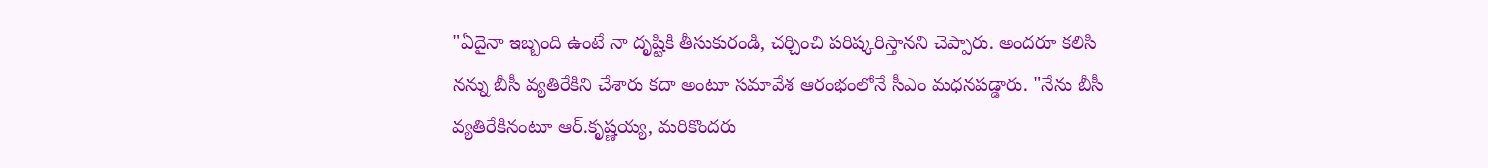"ఏదైనా ఇబ్బంది ఉంటే నా దృష్టికి తీసుకురండి, చర్చించి పరిష్కరిస్తానని చెప్పారు. అందరూ కలిసి నన్ను బీసీ వ్యతిరేకిని చేశారు కదా అంటూ సమావేశ ఆరంభంలోనే సీఎం మధనపడ్డారు. "నేను బీసీ వ్యతిరేకినంటూ ఆర్.కృష్ణయ్య, మరికొందరు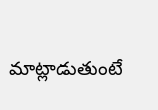మాట్లాడుతుంటే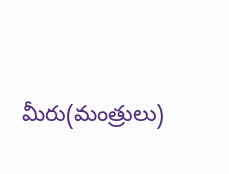మీరు(మంత్రులు)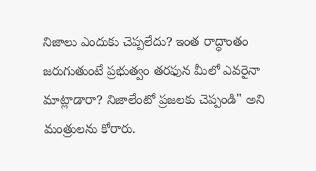నిజాలు ఎందుకు చెప్పలేదు? ఇంత రాద్ధాంతం జరుగుతుంటే ప్రభుత్వం తరఫున మీలో ఎవరైనా మాట్లాడారా? నిజాలేంటో ప్రజలకు చెప్పండి" అని మంత్రులను కోరారు.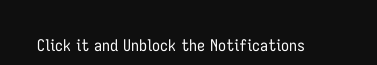Click it and Unblock the Notifications